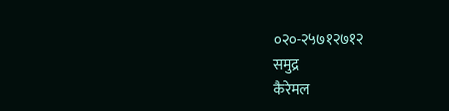०२०-२५७१२७१२
समुद्र
कैरेमल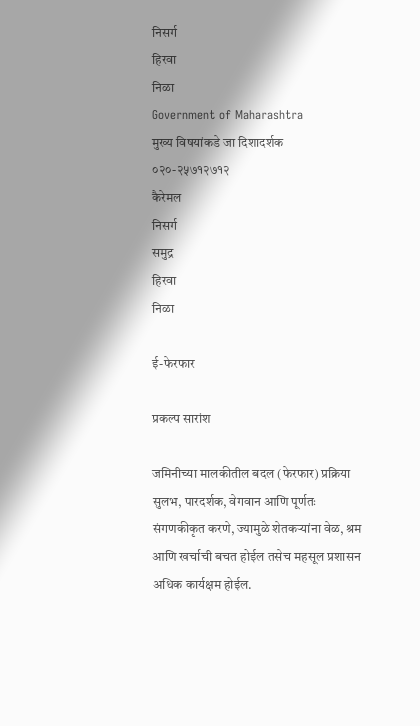निसर्ग
हिरवा
निळा
Government of Maharashtra
मुख्य विषयांकडे जा दिशादर्शक
०२०-२५७१२७१२
कैरेमल
निसर्ग
समुद्र
हिरवा
निळा

ई-फेरफार

प्रकल्प सारांश

जमिनीच्या मालकीतील बदल (फेरफार) प्रक्रिया सुलभ, पारदर्शक, वेगवान आणि पूर्णतः संगणकीकृत करणे, ज्यामुळे शेतकऱ्यांना वेळ, श्रम आणि खर्चाची बचत होईल तसेच महसूल प्रशासन अधिक कार्यक्षम होईल.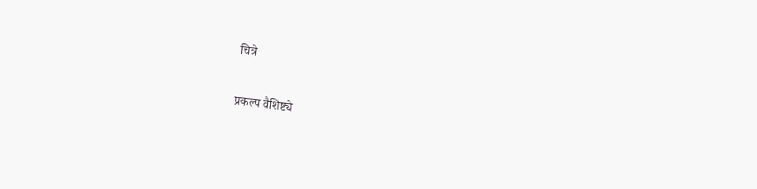चित्रे

प्रकल्प वैशिष्ट्ये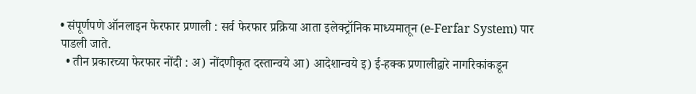• संपूर्णपणे ऑनलाइन फेरफार प्रणाली : सर्व फेरफार प्रक्रिया आता इलेक्ट्रॉनिक माध्यमातून (e-Ferfar System) पार पाडली जाते.
  • तीन प्रकारच्या फेरफार नोंदी : अ) नोंदणीकृत दस्तान्वये आ) आदेशान्वये इ) ई-हक्क प्रणालीद्वारे नागरिकांकडून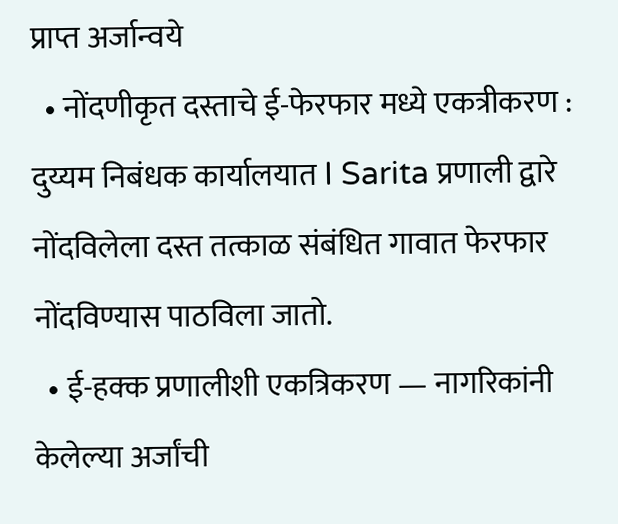प्राप्त अर्जान्वये
  • नोंदणीकृत दस्ताचे ई-फेरफार मध्ये एकत्रीकरण : दुय्यम निबंधक कार्यालयात I Sarita प्रणाली द्वारे नोंदविलेला दस्त तत्काळ संबंधित गावात फेरफार नोंदविण्यास पाठविला जातो.
  • ई-हक्क प्रणालीशी एकत्रिकरण — नागरिकांनी केलेल्या अर्जांची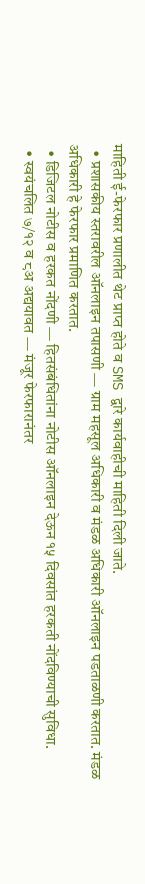माहिती ई-फेरफार प्रणालीत थेट प्राप्त होते व SMS द्वारे कार्यवाहीची माहिती दिली जाते.
  • प्रशासकीय स्तरावरील ऑनलाइन तपासणी — ग्राम महसूल अधिकारी व मंडळ अधिकारी ऑनलाइन पडताळणी करतात. मंडळ अधिकारी हे फेरफार प्रमाणित करतात.
  • डिजिटल नोटीस व हरकत नोंदणी — हितसंबंधितांना नोटीस ऑनलाइन देऊन १५ दिवसांत हरकती नोंदविण्याची सुविधा.
  • स्वयंचलित ७/१२ व ८अ अद्ययावत — मंजूर फेरफारानंतर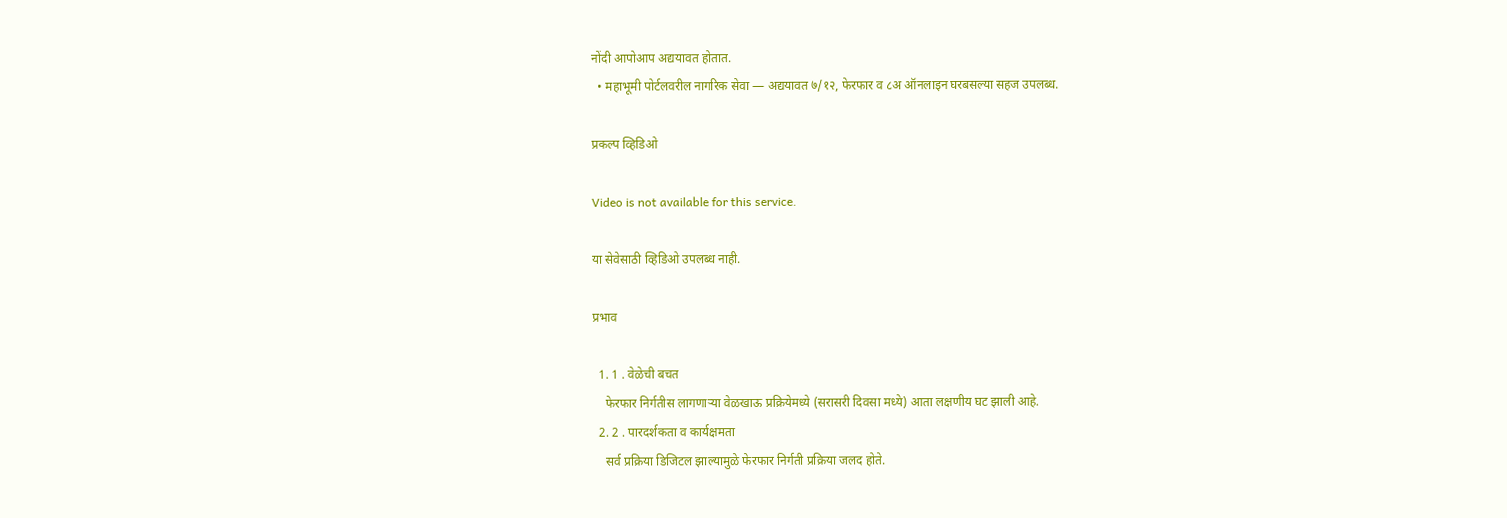नोंदी आपोआप अद्ययावत होतात.
  • महाभूमी पोर्टलवरील नागरिक सेवा — अद्ययावत ७/१२, फेरफार व ८अ ऑनलाइन घरबसल्या सहज उपलब्ध.

प्रकल्प व्हिडिओ

Video is not available for this service.

या सेवेसाठी व्हिडिओ उपलब्ध नाही.

प्रभाव

  1. 1 . वेळेची बचत
    फेरफार निर्गतीस लागणाऱ्या वेळखाऊ प्रक्रियेमध्ये (सरासरी दिवसा मध्ये) आता लक्षणीय घट झाली आहे.
  2. 2 . पारदर्शकता व कार्यक्षमता
    सर्व प्रक्रिया डिजिटल झाल्यामुळे फेरफार निर्गती प्रक्रिया जलद होते.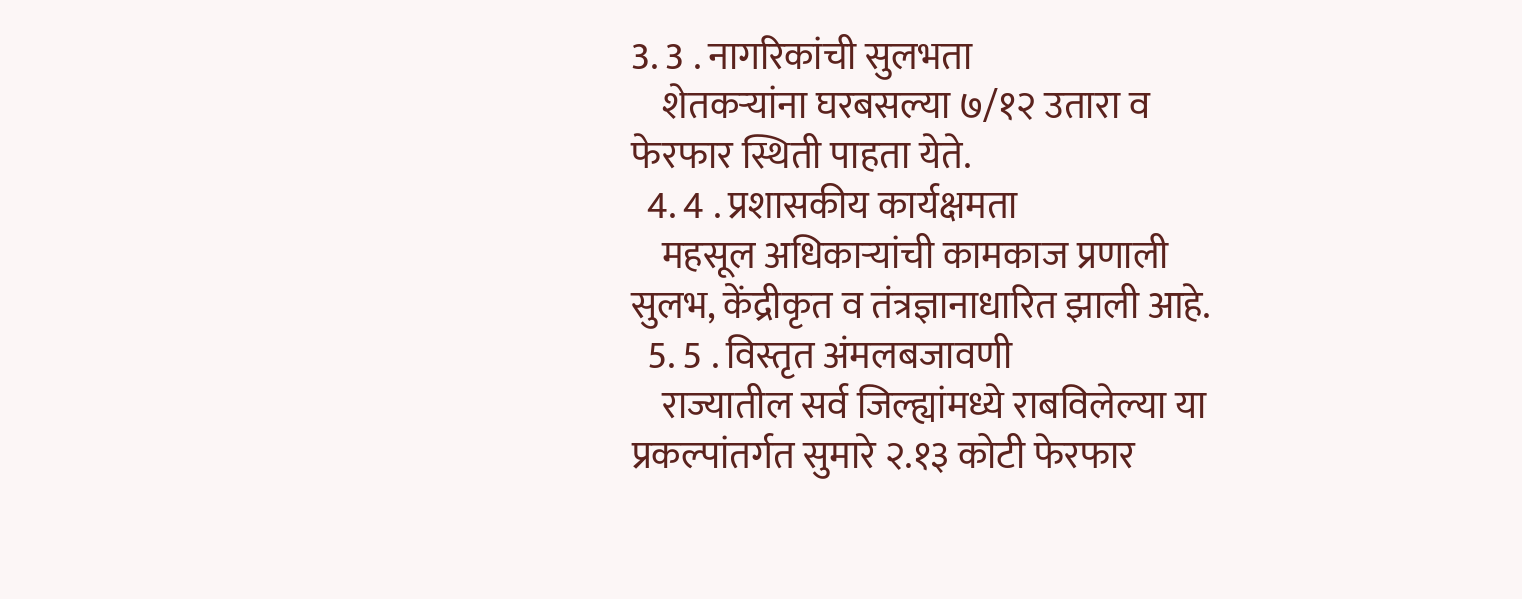3. 3 . नागरिकांची सुलभता
    शेतकऱ्यांना घरबसल्या ७/१२ उतारा व फेरफार स्थिती पाहता येते.
  4. 4 . प्रशासकीय कार्यक्षमता
    महसूल अधिकाऱ्यांची कामकाज प्रणाली सुलभ, केंद्रीकृत व तंत्रज्ञानाधारित झाली आहे.
  5. 5 . विस्तृत अंमलबजावणी
    राज्यातील सर्व जिल्ह्यांमध्ये राबविलेल्या या प्रकल्पांतर्गत सुमारे २.१३ कोटी फेरफार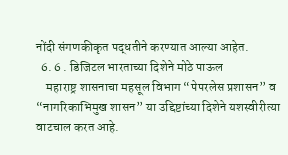नोंदी संगणकीकृत पद्धतीने करण्यात आल्या आहेत.
  6. 6 . डिजिटल भारताच्या दिशेने मोठे पाऊल
    महाराष्ट्र शासनाचा महसूल विभाग “पेपरलेस प्रशासन” व “नागरिकाभिमुख शासन” या उद्दिष्टांच्या दिशेने यशस्वीरीत्या वाटचाल करत आहे.